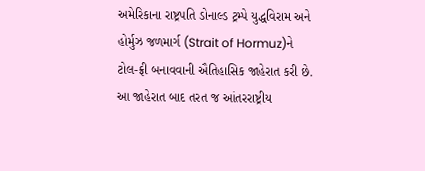અમેરિકાના રાષ્ટ્રપતિ ડોનાલ્ડ ટ્રમ્પે યુદ્ધવિરામ અને હોર્મુઝ જળમાર્ગ (Strait of Hormuz)ને ટોલ-ફ્રી બનાવવાની ઐતિહાસિક જાહેરાત કરી છે. આ જાહેરાત બાદ તરત જ આંતરરાષ્ટ્રીય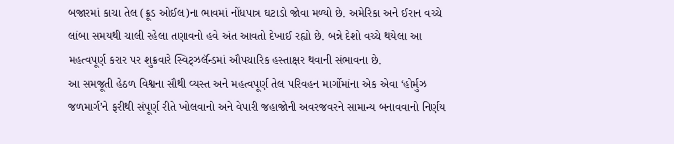બજારમાં કાચા તેલ (ક્રૂડ ઓઈલ)ના ભાવમાં નોંધપાત્ર ઘટાડો જોવા મળ્યો છે. અમેરિકા અને ઈરાન વચ્ચે લાંબા સમયથી ચાલી રહેલા તણાવનો હવે અંત આવતો દેખાઈ રહ્યો છે. બન્ને દેશો વચ્ચે થયેલા આ મહત્વપૂર્ણ કરાર પર શુક્રવારે સ્વિટ્ઝર્લૅન્ડમાં ઔપચારિક હસ્તાક્ષર થવાની સંભાવના છે.
આ સમજૂતી હેઠળ વિશ્વના સૌથી વ્યસ્ત અને મહત્વપૂર્ણ તેલ પરિવહન માર્ગોમાંના એક એવા ‘હોર્મુઝ જળમાર્ગ’ને ફરીથી સંપૂર્ણ રીતે ખોલવાનો અને વેપારી જહાજોની અવરજવરને સામાન્ય બનાવવાનો નિર્ણય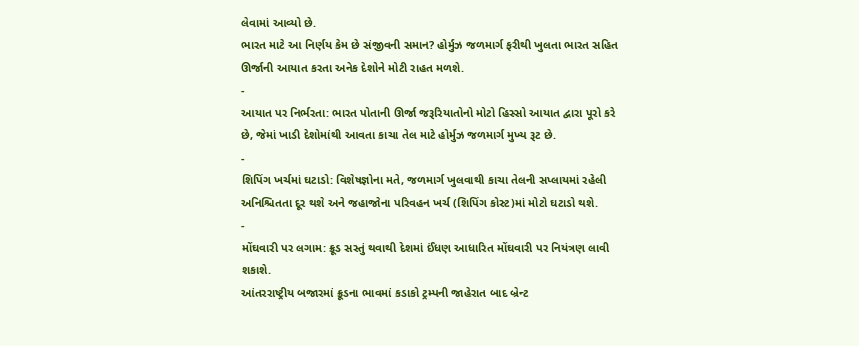લેવામાં આવ્યો છે.
ભારત માટે આ નિર્ણય કેમ છે સંજીવની સમાન? હોર્મુઝ જળમાર્ગ ફરીથી ખુલતા ભારત સહિત ઊર્જાની આયાત કરતા અનેક દેશોને મોટી રાહત મળશે.
-
આયાત પર નિર્ભરતા: ભારત પોતાની ઊર્જા જરૂરિયાતોનો મોટો હિસ્સો આયાત દ્વારા પૂરો કરે છે, જેમાં ખાડી દેશોમાંથી આવતા કાચા તેલ માટે હોર્મુઝ જળમાર્ગ મુખ્ય રૂટ છે.
-
શિપિંગ ખર્ચમાં ઘટાડો: વિશેષજ્ઞોના મતે, જળમાર્ગ ખુલવાથી કાચા તેલની સપ્લાયમાં રહેલી અનિશ્ચિતતા દૂર થશે અને જહાજોના પરિવહન ખર્ચ (શિપિંગ કોસ્ટ)માં મોટો ઘટાડો થશે.
-
મોંઘવારી પર લગામ: ક્રૂડ સસ્તું થવાથી દેશમાં ઈંધણ આધારિત મોંઘવારી પર નિયંત્રણ લાવી શકાશે.
આંતરરાષ્ટ્રીય બજારમાં ક્રૂડના ભાવમાં કડાકો ટ્રમ્પની જાહેરાત બાદ બ્રેન્ટ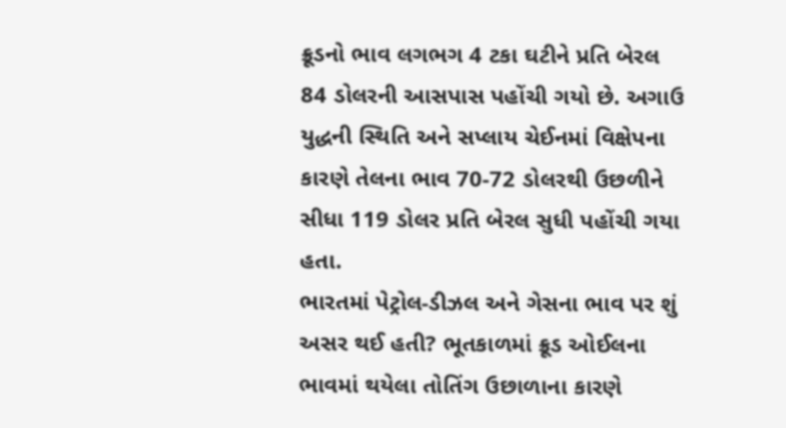ક્રૂડનો ભાવ લગભગ 4 ટકા ઘટીને પ્રતિ બેરલ 84 ડોલરની આસપાસ પહોંચી ગયો છે. અગાઉ યુદ્ધની સ્થિતિ અને સપ્લાય ચેઈનમાં વિક્ષેપના કારણે તેલના ભાવ 70-72 ડોલરથી ઉછળીને સીધા 119 ડોલર પ્રતિ બેરલ સુધી પહોંચી ગયા હતા.
ભારતમાં પેટ્રોલ-ડીઝલ અને ગેસના ભાવ પર શું અસર થઈ હતી? ભૂતકાળમાં ક્રૂડ ઓઈલના ભાવમાં થયેલા તોતિંગ ઉછાળાના કારણે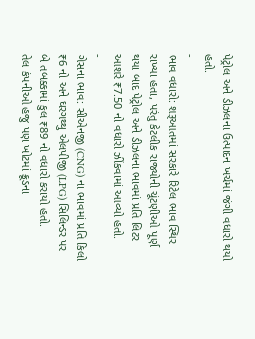પેટ્રોલ અને ડીઝલના ઉત્પાદન ખર્ચમાં જંગી વધારો થયો હતો.
-
ભાવ વધારો: શરૂઆતમાં સરકારે રિટેલ ભાવ સ્થિર રાખ્યા હતા, પરંતુ કેટલીક રાજ્યોની ચૂંટણીઓ પૂર્ણ થયા બાદ પેટ્રોલ અને ડીઝલના ભાવમાં પ્રતિ લિટર આશરે ₹7.50 નો વધારો ઝીંકવામાં આવ્યો હતો.
-
ગેસના ભાવ: સીએનજી (CNG) ના ભાવમાં પ્રતિ કિલો ₹6 નો અને ઘરગથ્થુ એલપીજી (LPG) સિલિન્ડર પર બે તબક્કામાં કુલ ₹89 નો વધારો કરાયો હતો.
તેલ કંપનીઓ હજુ પણ ખોટમાં ક્રૂડના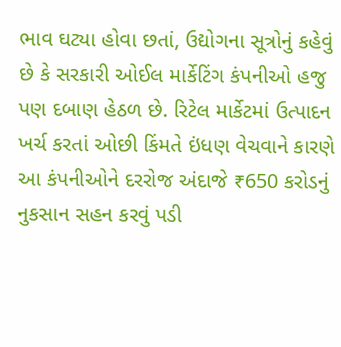ભાવ ઘટ્યા હોવા છતાં, ઉદ્યોગના સૂત્રોનું કહેવું છે કે સરકારી ઓઈલ માર્કેટિંગ કંપનીઓ હજુ પણ દબાણ હેઠળ છે. રિટેલ માર્કેટમાં ઉત્પાદન ખર્ચ કરતાં ઓછી કિંમતે ઇંધણ વેચવાને કારણે આ કંપનીઓને દરરોજ અંદાજે ₹650 કરોડનું નુકસાન સહન કરવું પડી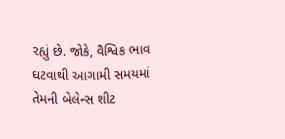રહ્યું છે. જોકે, વૈશ્વિક ભાવ ઘટવાથી આગામી સમયમાં તેમની બેલેન્સ શીટ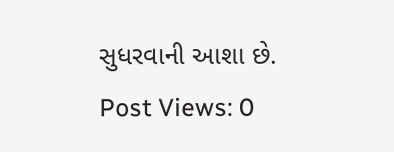સુધરવાની આશા છે.
Post Views: 0